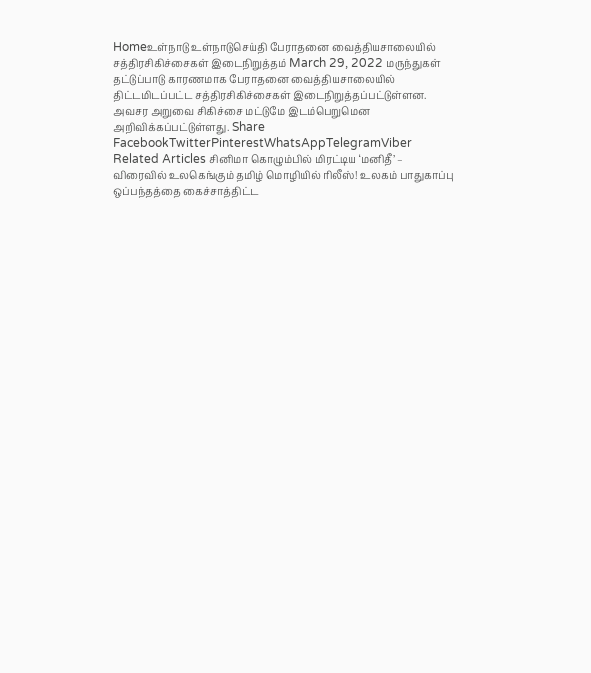Homeஉள்நாடு உள்நாடுசெய்தி பேராதனை வைத்தியசாலையில் சத்திரசிகிச்சைகள் இடைநிறுத்தம் March 29, 2022 மருந்துகள் தட்டுப்பாடு காரணமாக பேராதனை வைத்தியசாலையில் திட்டமிடப்பட்ட சத்திரசிகிச்சைகள் இடைநிறுத்தப்பட்டுள்ளன. அவசர அறுவை சிகிச்சை மட்டுமே இடம்பெறுமென அறிவிக்கப்பட்டுள்ளது. Share FacebookTwitterPinterestWhatsAppTelegramViber Related Articles சினிமா கொழும்பில் மிரட்டிய ‘மனிதீ’ – விரைவில் உலகெங்கும் தமிழ் மொழியில் ரிலீஸ்! உலகம் பாதுகாப்பு ஒப்பந்தத்தை கைச்சாத்திட்ட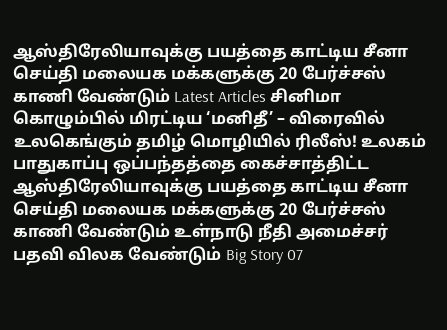ஆஸ்திரேலியாவுக்கு பயத்தை காட்டிய சீனா செய்தி மலையக மக்களுக்கு 20 பேர்ச்சஸ் காணி வேண்டும் Latest Articles சினிமா கொழும்பில் மிரட்டிய ‘மனிதீ’ – விரைவில் உலகெங்கும் தமிழ் மொழியில் ரிலீஸ்! உலகம் பாதுகாப்பு ஒப்பந்தத்தை கைச்சாத்திட்ட ஆஸ்திரேலியாவுக்கு பயத்தை காட்டிய சீனா செய்தி மலையக மக்களுக்கு 20 பேர்ச்சஸ் காணி வேண்டும் உள்நாடு நீதி அமைச்சர் பதவி விலக வேண்டும் Big Story 07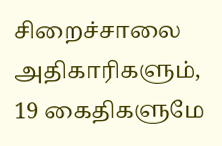சிறைச்சாலை அதிகாரிகளும், 19 கைதிகளுமே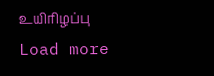உயிரிழப்பு Load more